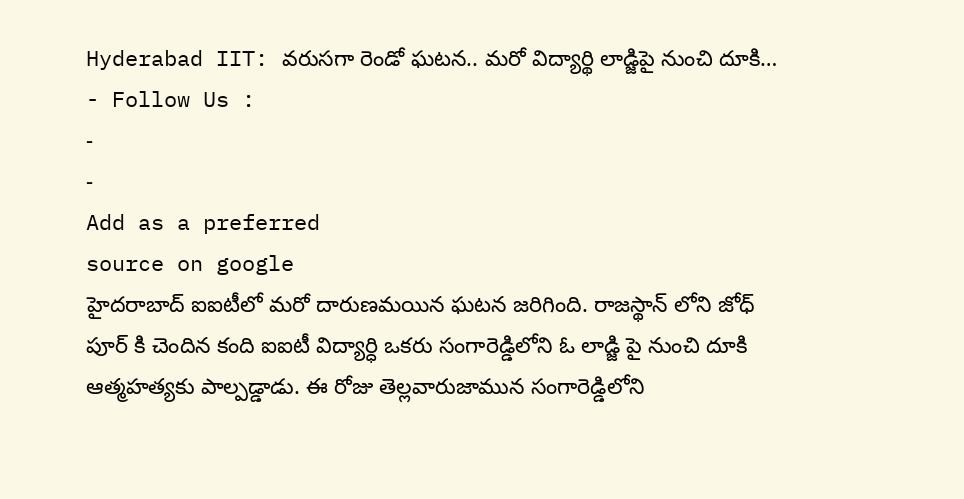Hyderabad IIT: వరుసగా రెండో ఘటన.. మరో విద్యార్థి లాడ్జిపై నుంచి దూకి…
- Follow Us :
-
-
Add as a preferred
source on google
హైదరాబాద్ ఐఐటీలో మరో దారుణమయిన ఘటన జరిగింది. రాజస్థాన్ లోని జోధ్ పూర్ కి చెందిన కంది ఐఐటీ విద్యార్ధి ఒకరు సంగారెడ్డిలోని ఓ లాడ్జి పై నుంచి దూకి ఆత్మహత్యకు పాల్పడ్డాడు. ఈ రోజు తెల్లవారుజామున సంగారెడ్డిలోని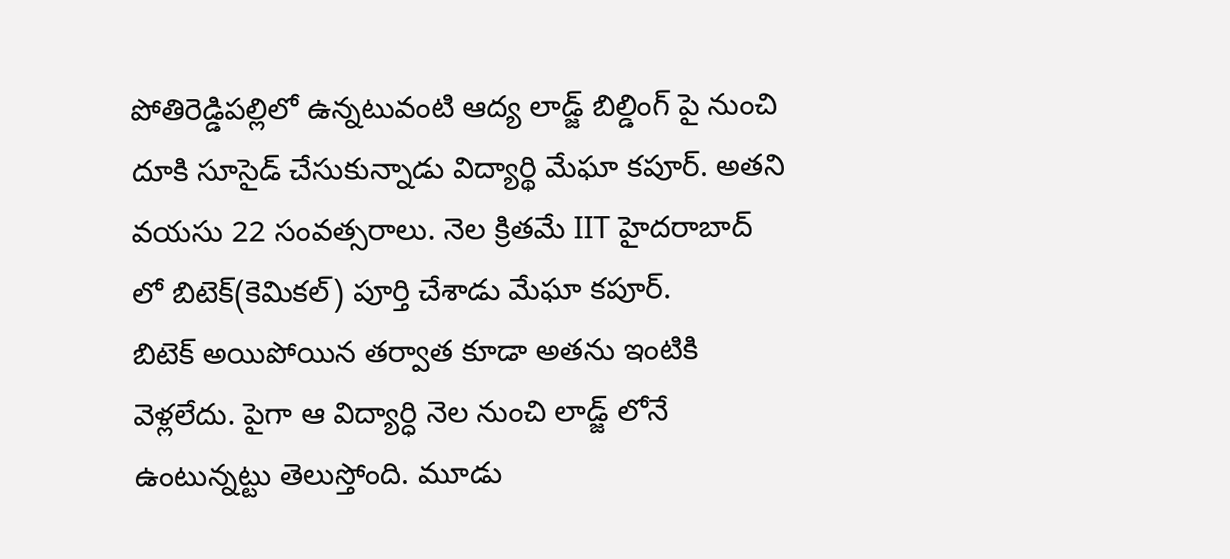పోతిరెడ్డిపల్లిలో ఉన్నటువంటి ఆద్య లాడ్జ్ బిల్డింగ్ పై నుంచి దూకి సూసైడ్ చేసుకున్నాడు విద్యార్థి మేఘా కపూర్. అతని వయసు 22 సంవత్సరాలు. నెల క్రితమే IIT హైదరాబాద్ లో బిటెక్(కెమికల్) పూర్తి చేశాడు మేఘా కపూర్.
బిటెక్ అయిపోయిన తర్వాత కూడా అతను ఇంటికి వెళ్లలేదు. పైగా ఆ విద్యార్ధి నెల నుంచి లాడ్జ్ లోనే ఉంటున్నట్టు తెలుస్తోంది. మూడు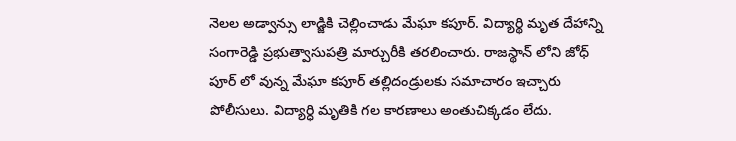నెలల అడ్వాన్సు లాడ్జికి చెల్లించాడు మేఘా కపూర్. విద్యార్థి మృత దేహాన్ని సంగారెడ్డి ప్రభుత్వాసుపత్రి మార్చురీకి తరలించారు. రాజస్థాన్ లోని జోధ్ పూర్ లో వున్న మేఘా కపూర్ తల్లిదండ్రులకు సమాచారం ఇచ్చారు పోలీసులు. విద్యార్ధి మృతికి గల కారణాలు అంతుచిక్కడం లేదు.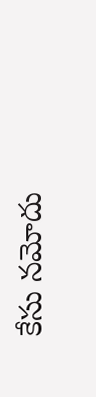కేసు నమోదు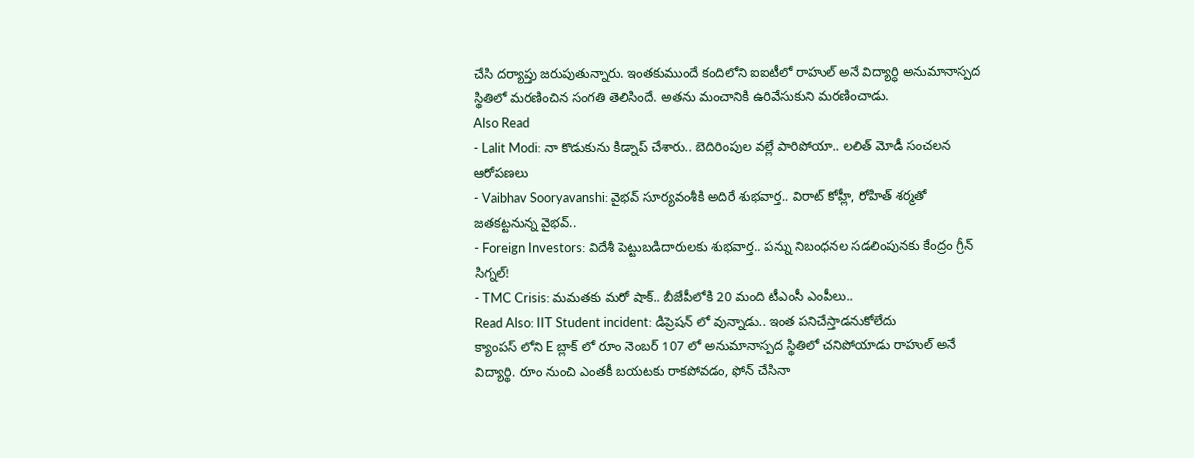చేసి దర్యాప్తు జరుపుతున్నారు. ఇంతకుముందే కందిలోని ఐఐటీలో రాహుల్ అనే విద్యార్ధి అనుమానాస్పద స్థితిలో మరణించిన సంగతి తెలిసిందే. అతను మంచానికి ఉరివేసుకుని మరణించాడు.
Also Read
- Lalit Modi: నా కొడుకును కిడ్నాప్ చేశారు.. బెదిరింపుల వల్లే పారిపోయా.. లలిత్ మోడీ సంచలన ఆరోపణలు
- Vaibhav Sooryavanshi: వైభవ్ సూర్యవంశీకి అదిరే శుభవార్త.. విరాట్ కోహ్లీ, రోహిత్ శర్మతో జతకట్టనున్న వైభవ్..
- Foreign Investors: విదేశీ పెట్టుబడిదారులకు శుభవార్త.. పన్ను నిబంధనల సడలింపునకు కేంద్రం గ్రీన్ సిగ్నల్!
- TMC Crisis: మమతకు మరో షాక్.. బీజేపీలోకి 20 మంది టీఎంసీ ఎంపీలు..
Read Also: IIT Student incident: డిప్రెషన్ లో వున్నాడు.. ఇంత పనిచేస్తాడనుకోలేదు
క్యాంపస్ లోని E బ్లాక్ లో రూం నెంబర్ 107 లో అనుమానాస్పద స్థితిలో చనిపోయాడు రాహుల్ అనే విద్యార్థి. రూం నుంచి ఎంతకీ బయటకు రాకపోవడం, ఫోన్ చేసినా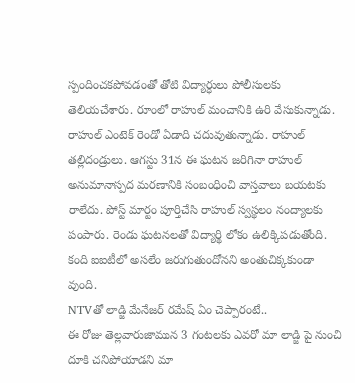స్పందించకపోవడంతో తోటి విద్యార్ధులు పోలీసులకు తెలియచేశారు. రూంలో రాహుల్ మంచానికి ఉరి వేసుకున్నాడు. రాహుల్ ఎంటెక్ రెండో ఏడాది చదువుతున్నాడు. రాహుల్ తల్లిదండ్రులు. ఆగస్టు 31న ఈ ఘటన జరిగినా రాహుల్ అనుమానాస్పద మరణానికి సంబంధించి వాస్తవాలు బయటకు రాలేదు. పోస్ట్ మార్టం పూర్తిచేసి రాహుల్ స్వస్థలం నంద్యాలకు పంపారు. రెండు ఘటనలతో విద్యార్థి లోకం ఉలిక్కిపడుతోంది. కంది ఐఐటీలో అసలేం జరుగుతుందోనని అంతుచిక్కకుండా వుంది.
NTVతో లాడ్జి మేనేజర్ రమేష్ ఏం చెప్పారంటే..
ఈ రోజు తెల్లవారుజామున 3 గంటలకు ఎవరో మా లాడ్జి పై నుంచి దూకి చనిపోయాడని మా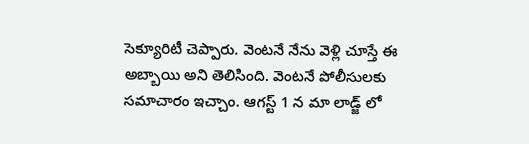సెక్యూరిటీ చెప్పారు. వెంటనే నేను వెళ్లి చూస్తే ఈ అబ్బాయి అని తెలిసింది. వెంటనే పోలీసులకు సమాచారం ఇచ్చాం. ఆగస్ట్ 1 న మా లాడ్జ్ లో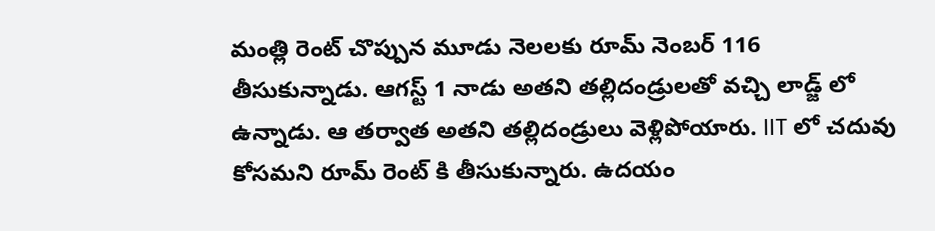మంత్లి రెంట్ చొప్పున మూడు నెలలకు రూమ్ నెంబర్ 116 తీసుకున్నాడు. ఆగస్ట్ 1 నాడు అతని తల్లిదండ్రులతో వచ్చి లాడ్జ్ లో ఉన్నాడు. ఆ తర్వాత అతని తల్లిదండ్రులు వెళ్లిపోయారు. IIT లో చదువు కోసమని రూమ్ రెంట్ కి తీసుకున్నారు. ఉదయం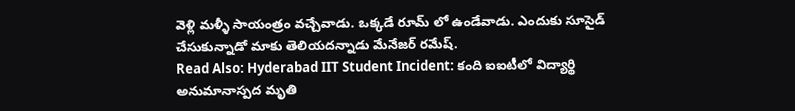వెళ్లి మళ్ళీ సాయంత్రం వచ్చేవాడు. ఒక్కడే రూమ్ లో ఉండేవాడు. ఎందుకు సూసైడ్ చేసుకున్నాడో మాకు తెలియదన్నాడు మేనేజర్ రమేష్.
Read Also: Hyderabad IIT Student Incident: కంది ఐఐటీలో విద్యార్థి అనుమానాస్పద మృతి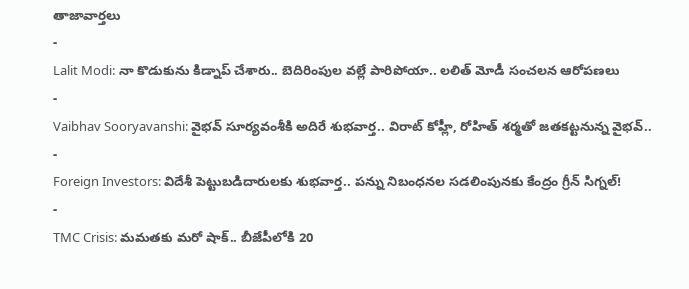తాజావార్తలు
-
Lalit Modi: నా కొడుకును కిడ్నాప్ చేశారు.. బెదిరింపుల వల్లే పారిపోయా.. లలిత్ మోడీ సంచలన ఆరోపణలు
-
Vaibhav Sooryavanshi: వైభవ్ సూర్యవంశీకి అదిరే శుభవార్త.. విరాట్ కోహ్లీ, రోహిత్ శర్మతో జతకట్టనున్న వైభవ్..
-
Foreign Investors: విదేశీ పెట్టుబడిదారులకు శుభవార్త.. పన్ను నిబంధనల సడలింపునకు కేంద్రం గ్రీన్ సిగ్నల్!
-
TMC Crisis: మమతకు మరో షాక్.. బీజేపీలోకి 20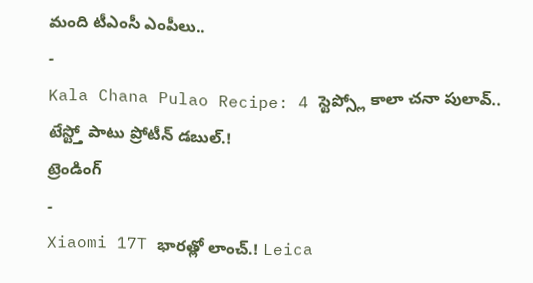మంది టీఎంసీ ఎంపీలు..
-
Kala Chana Pulao Recipe: 4 స్టెప్స్లో కాలా చనా పులావ్.. టేస్ట్తో పాటు ప్రోటీన్ డబుల్.!
ట్రెండింగ్
-
Xiaomi 17T భారత్లో లాంచ్.! Leica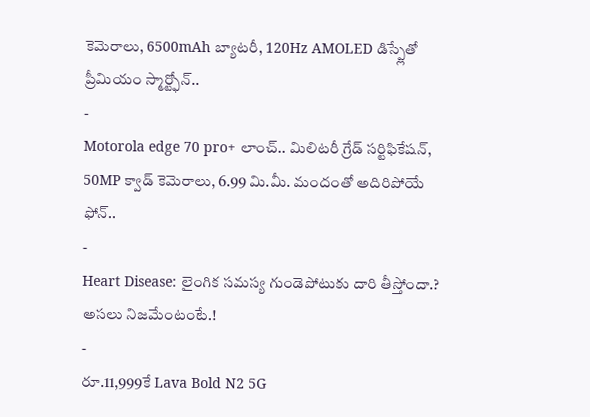కెమెరాలు, 6500mAh బ్యాటరీ, 120Hz AMOLED డిస్ప్లేతో ప్రీమియం స్మార్ట్ఫోన్..
-
Motorola edge 70 pro+ లాంచ్.. మిలిటరీ గ్రేడ్ సర్టిఫికేషన్, 50MP క్వాడ్ కెమెరాలు, 6.99 మి.మీ. మందంతో అదిరిపోయే ఫోన్..
-
Heart Disease: లైంగిక సమస్య గుండెపోటుకు దారి తీస్తోందా.? అసలు నిజమేంటంటే.!
-
రూ.11,999కే Lava Bold N2 5G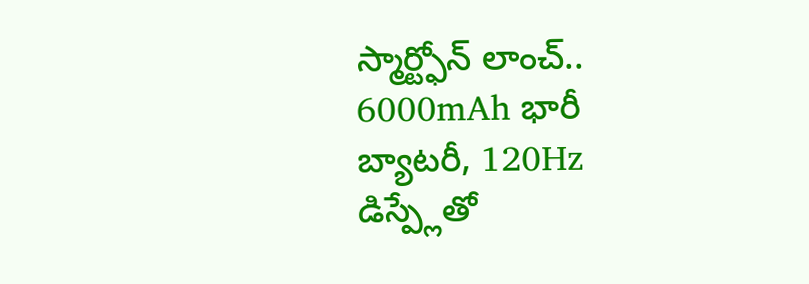స్మార్ట్ఫోన్ లాంచ్.. 6000mAh భారీ బ్యాటరీ, 120Hz డిస్ప్లేతో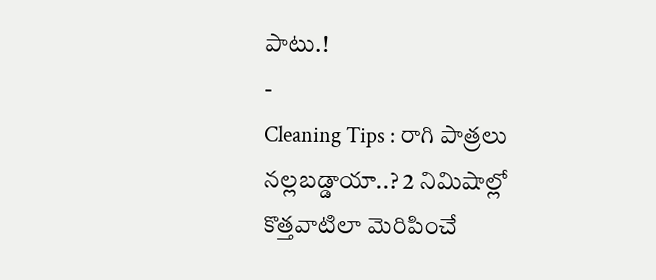పాటు.!
-
Cleaning Tips : రాగి పాత్రలు నల్లబడ్డాయా..? 2 నిమిషాల్లో కొత్తవాటిలా మెరిపించే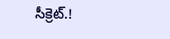సీక్రెట్.!